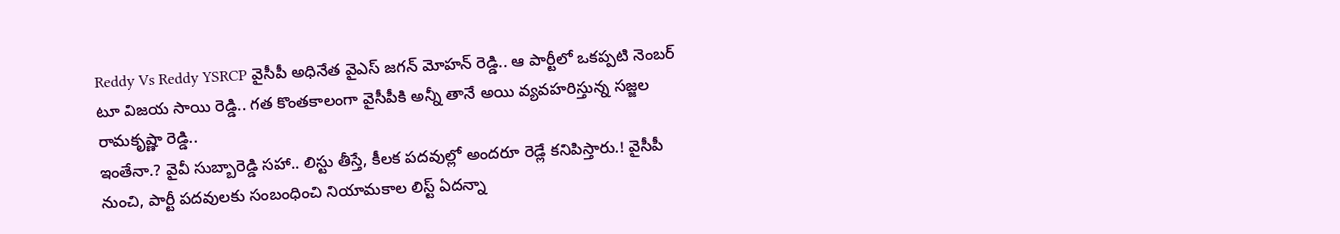Reddy Vs Reddy YSRCP వైసీపీ అధినేత వైఎస్ జగన్ మోహన్ రెడ్డి.. ఆ పార్టీలో ఒకప్పటి నెంబర్ టూ విజయ సాయి రెడ్డి.. గత కొంతకాలంగా వైసీపీకి అన్నీ తానే అయి వ్యవహరిస్తున్న సజ్జల రామకృష్ణా రెడ్డి..
ఇంతేనా.? వైవీ సుబ్బారెడ్డి సహా.. లిస్టు తీస్తే, కీలక పదవుల్లో అందరూ రెడ్లే కనిపిస్తారు.! వైసీపీ నుంచి, పార్టీ పదవులకు సంబంధించి నియామకాల లిస్ట్ ఏదన్నా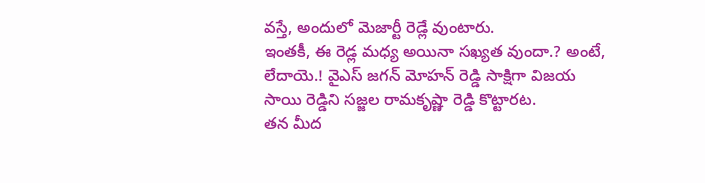వస్తే, అందులో మెజార్టీ రెడ్లే వుంటారు.
ఇంతకీ, ఈ రెడ్ల మధ్య అయినా సఖ్యత వుందా.? అంటే, లేదాయె.! వైఎస్ జగన్ మోహన్ రెడ్డి సాక్షిగా విజయ సాయి రెడ్డిని సజ్జల రామకృష్ణా రెడ్డి కొట్టారట.
తన మీద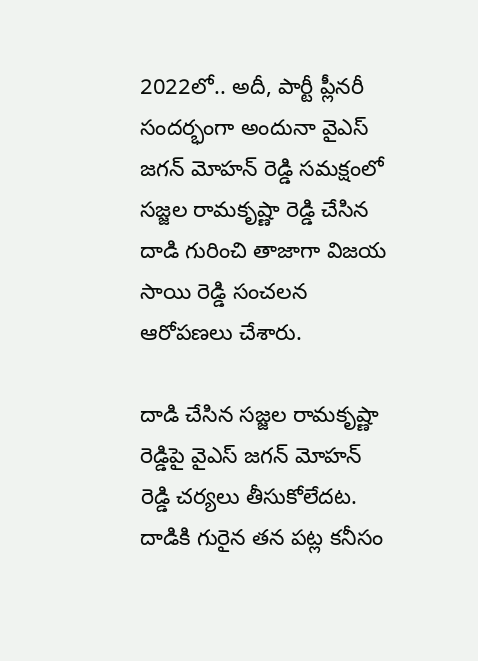2022లో.. అదీ, పార్టీ ప్లీనరీ సందర్భంగా అందునా వైఎస్ జగన్ మోహన్ రెడ్డి సమక్షంలో సజ్జల రామకృష్ణా రెడ్డి చేసిన దాడి గురించి తాజాగా విజయ సాయి రెడ్డి సంచలన ఆరోపణలు చేశారు.

దాడి చేసిన సజ్జల రామకృష్ణా రెడ్డిపై వైఎస్ జగన్ మోహన్ రెడ్డి చర్యలు తీసుకోలేదట. దాడికి గురైన తన పట్ల కనీసం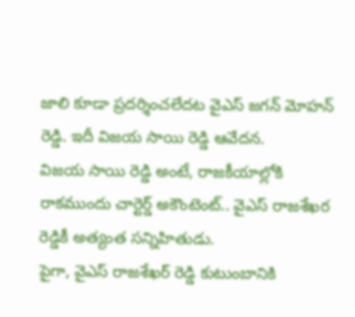జాలి కూడా ప్రదర్శించలేదట వైఎస్ జగన్ మోహన్ రెడ్డి. ఇదీ విజయ సాయి రెడ్డి ఆవేదన.
విజయ సాయి రెడ్డి అంటే, రాజకీయాల్లోకి రాకముందు చార్టెర్డ్ అకౌంటెంట్.. వైఎస్ రాజశేఖర రెడ్డికీ అత్యంత సన్నిహితుడు.
పైగా, వైఎస్ రాజశేఖర్ రెడ్డి కుటుంబానికి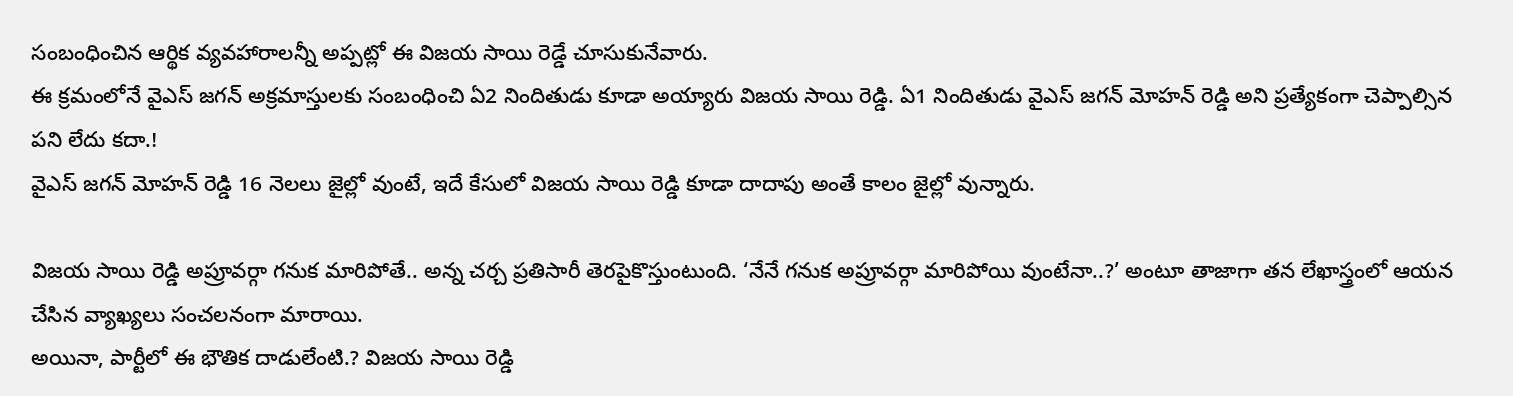సంబంధించిన ఆర్థిక వ్యవహారాలన్నీ అప్పట్లో ఈ విజయ సాయి రెడ్డే చూసుకునేవారు.
ఈ క్రమంలోనే వైఎస్ జగన్ అక్రమాస్తులకు సంబంధించి ఏ2 నిందితుడు కూడా అయ్యారు విజయ సాయి రెడ్డి. ఏ1 నిందితుడు వైఎస్ జగన్ మోహన్ రెడ్డి అని ప్రత్యేకంగా చెప్పాల్సిన పని లేదు కదా.!
వైఎస్ జగన్ మోహన్ రెడ్డి 16 నెలలు జైల్లో వుంటే, ఇదే కేసులో విజయ సాయి రెడ్డి కూడా దాదాపు అంతే కాలం జైల్లో వున్నారు.

విజయ సాయి రెడ్డి అప్రూవర్గా గనుక మారిపోతే.. అన్న చర్చ ప్రతిసారీ తెరపైకొస్తుంటుంది. ‘నేనే గనుక అప్రూవర్గా మారిపోయి వుంటేనా..?’ అంటూ తాజాగా తన లేఖాస్త్రంలో ఆయన చేసిన వ్యాఖ్యలు సంచలనంగా మారాయి.
అయినా, పార్టీలో ఈ భౌతిక దాడులేంటి.? విజయ సాయి రెడ్డి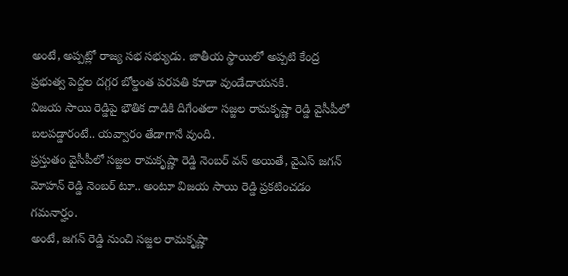అంటే, అప్పట్లో రాజ్య సభ సభ్యుడు. జాతీయ స్థాయిలో అప్పటి కేంద్ర ప్రభుత్వ పెద్దల దగ్గర బోల్డంత పరపతి కూడా వుండేదాయనకి.
విజయ సాయి రెడ్డిపై భౌతిక దాడికి దిగేంతలా సజ్జల రామకృష్ణా రెడ్డి వైసీపీలో బలపడ్డారంటే.. యవ్వారం తేడాగానే వుంది.
ప్రస్తుతం వైసీపీలో సజ్జల రామకృష్ణా రెడ్డి నెంబర్ వన్ అయితే, వైఎస్ జగన్ మోహన్ రెడ్డి నెంబర్ టూ.. అంటూ విజయ సాయి రెడ్డి ప్రకటించడం గమనార్హం.
అంటే, జగన్ రెడ్డి నుంచి సజ్జల రామకృష్ణా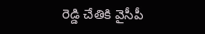రెడ్డి చేతికి వైసీపీ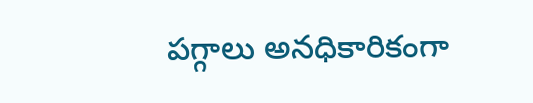పగ్గాలు అనధికారికంగా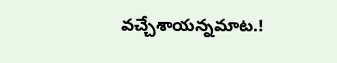వచ్చేశాయన్నమాట.!